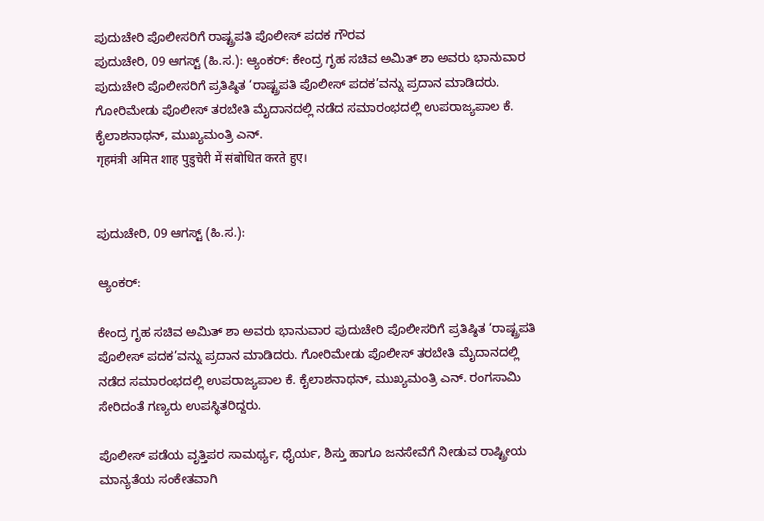ಪುದುಚೇರಿ ಪೊಲೀಸರಿಗೆ ರಾಷ್ಟ್ರಪತಿ ಪೊಲೀಸ್ ಪದಕ ಗೌರವ
ಪುದುಚೇರಿ, 09 ಆಗಸ್ಟ್ (ಹಿ.ಸ.): ಆ್ಯಂಕರ್: ಕೇಂದ್ರ ಗೃಹ ಸಚಿವ ಅಮಿತ್ ಶಾ ಅವರು ಭಾನುವಾರ ಪುದುಚೇರಿ ಪೊಲೀಸರಿಗೆ ಪ್ರತಿಷ್ಠಿತ ‘ರಾಷ್ಟ್ರಪತಿ ಪೊಲೀಸ್ ಪದಕ’ವನ್ನು ಪ್ರದಾನ ಮಾಡಿದರು. ಗೋರಿಮೇಡು ಪೊಲೀಸ್ ತರಬೇತಿ ಮೈದಾನದಲ್ಲಿ ನಡೆದ ಸಮಾರಂಭದಲ್ಲಿ ಉಪರಾಜ್ಯಪಾಲ ಕೆ. ಕೈಲಾಶನಾಥನ್, ಮುಖ್ಯಮಂತ್ರಿ ಎನ್.
गृहमंत्री अमित शाह पुडुचेरी में संबोधित करते हुए।


ಪುದುಚೇರಿ, 09 ಆಗಸ್ಟ್ (ಹಿ.ಸ.):

ಆ್ಯಂಕರ್:

ಕೇಂದ್ರ ಗೃಹ ಸಚಿವ ಅಮಿತ್ ಶಾ ಅವರು ಭಾನುವಾರ ಪುದುಚೇರಿ ಪೊಲೀಸರಿಗೆ ಪ್ರತಿಷ್ಠಿತ ‘ರಾಷ್ಟ್ರಪತಿ ಪೊಲೀಸ್ ಪದಕ’ವನ್ನು ಪ್ರದಾನ ಮಾಡಿದರು. ಗೋರಿಮೇಡು ಪೊಲೀಸ್ ತರಬೇತಿ ಮೈದಾನದಲ್ಲಿ ನಡೆದ ಸಮಾರಂಭದಲ್ಲಿ ಉಪರಾಜ್ಯಪಾಲ ಕೆ. ಕೈಲಾಶನಾಥನ್, ಮುಖ್ಯಮಂತ್ರಿ ಎನ್. ರಂಗಸಾಮಿ ಸೇರಿದಂತೆ ಗಣ್ಯರು ಉಪಸ್ಥಿತರಿದ್ದರು.

ಪೊಲೀಸ್ ಪಡೆಯ ವೃತ್ತಿಪರ ಸಾಮರ್ಥ್ಯ, ಧೈರ್ಯ, ಶಿಸ್ತು ಹಾಗೂ ಜನಸೇವೆಗೆ ನೀಡುವ ರಾಷ್ಟ್ರೀಯ ಮಾನ್ಯತೆಯ ಸಂಕೇತವಾಗಿ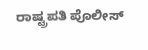ರಾಷ್ಟ್ರಪತಿ ಪೊಲೀಸ್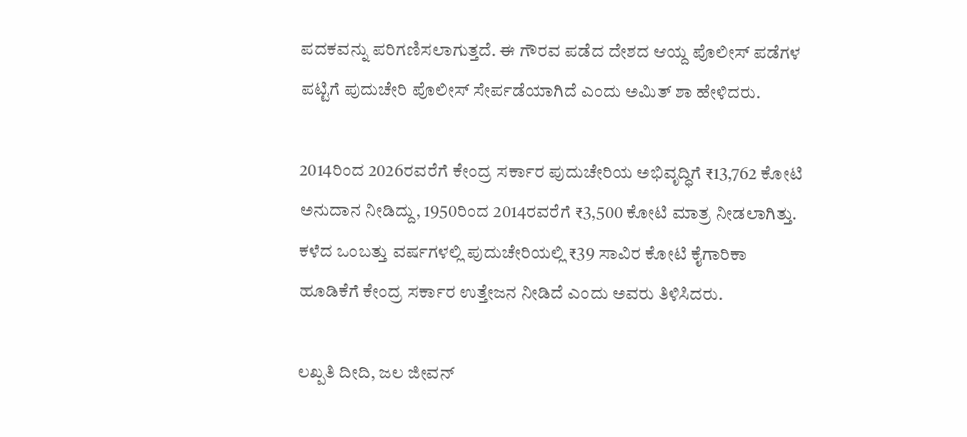ಪದಕವನ್ನು ಪರಿಗಣಿಸಲಾಗುತ್ತದೆ. ಈ ಗೌರವ ಪಡೆದ ದೇಶದ ಆಯ್ದ ಪೊಲೀಸ್ ಪಡೆಗಳ ಪಟ್ಟಿಗೆ ಪುದುಚೇರಿ ಪೊಲೀಸ್ ಸೇರ್ಪಡೆಯಾಗಿದೆ ಎಂದು ಅಮಿತ್ ಶಾ ಹೇಳಿದರು.

2014ರಿಂದ 2026ರವರೆಗೆ ಕೇಂದ್ರ ಸರ್ಕಾರ ಪುದುಚೇರಿಯ ಅಭಿವೃದ್ಧಿಗೆ ₹13,762 ಕೋಟಿ ಅನುದಾನ ನೀಡಿದ್ದು, 1950ರಿಂದ 2014ರವರೆಗೆ ₹3,500 ಕೋಟಿ ಮಾತ್ರ ನೀಡಲಾಗಿತ್ತು. ಕಳೆದ ಒಂಬತ್ತು ವರ್ಷಗಳಲ್ಲಿ ಪುದುಚೇರಿಯಲ್ಲಿ ₹39 ಸಾವಿರ ಕೋಟಿ ಕೈಗಾರಿಕಾ ಹೂಡಿಕೆಗೆ ಕೇಂದ್ರ ಸರ್ಕಾರ ಉತ್ತೇಜನ ನೀಡಿದೆ ಎಂದು ಅವರು ತಿಳಿಸಿದರು.

ಲಖ್ಪತಿ ದೀದಿ, ಜಲ ಜೀವನ್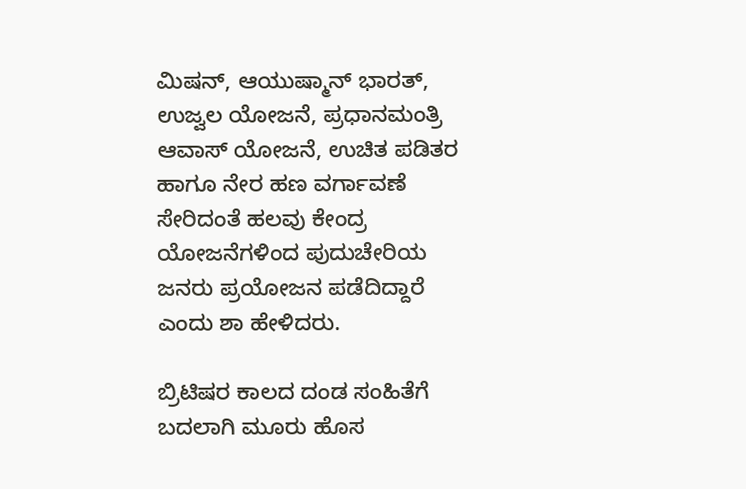ಮಿಷನ್, ಆಯುಷ್ಮಾನ್ ಭಾರತ್, ಉಜ್ವಲ ಯೋಜನೆ, ಪ್ರಧಾನಮಂತ್ರಿ ಆವಾಸ್ ಯೋಜನೆ, ಉಚಿತ ಪಡಿತರ ಹಾಗೂ ನೇರ ಹಣ ವರ್ಗಾವಣೆ ಸೇರಿದಂತೆ ಹಲವು ಕೇಂದ್ರ ಯೋಜನೆಗಳಿಂದ ಪುದುಚೇರಿಯ ಜನರು ಪ್ರಯೋಜನ ಪಡೆದಿದ್ದಾರೆ ಎಂದು ಶಾ ಹೇಳಿದರು.

ಬ್ರಿಟಿಷರ ಕಾಲದ ದಂಡ ಸಂಹಿತೆಗೆ ಬದಲಾಗಿ ಮೂರು ಹೊಸ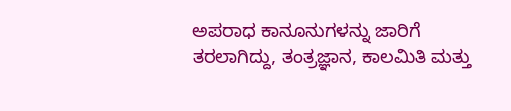ಅಪರಾಧ ಕಾನೂನುಗಳನ್ನು ಜಾರಿಗೆ ತರಲಾಗಿದ್ದು, ತಂತ್ರಜ್ಞಾನ, ಕಾಲಮಿತಿ ಮತ್ತು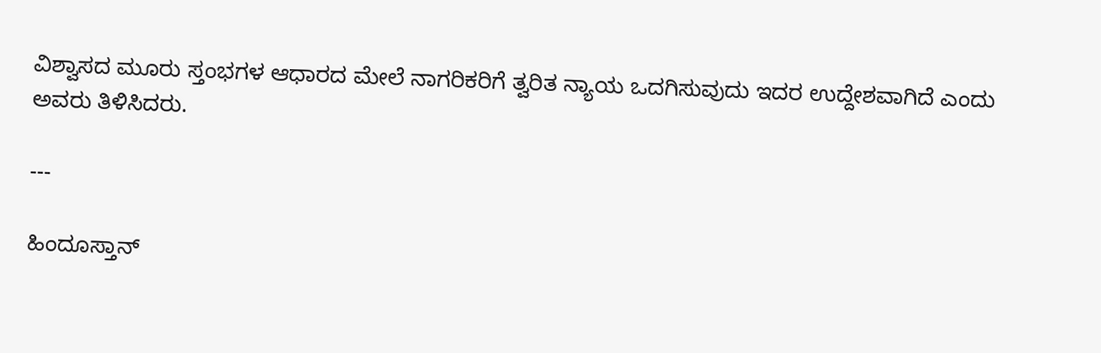ವಿಶ್ವಾಸದ ಮೂರು ಸ್ತಂಭಗಳ ಆಧಾರದ ಮೇಲೆ ನಾಗರಿಕರಿಗೆ ತ್ವರಿತ ನ್ಯಾಯ ಒದಗಿಸುವುದು ಇದರ ಉದ್ದೇಶವಾಗಿದೆ ಎಂದು ಅವರು ತಿಳಿಸಿದರು.

---

ಹಿಂದೂಸ್ತಾನ್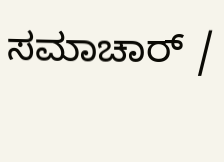ಸಮಾಚಾರ್ /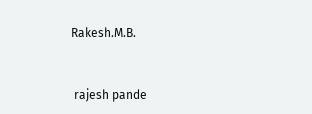Rakesh.M.B.


 rajesh pande